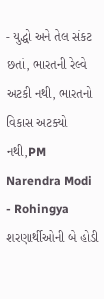- યુદ્ધો અને તેલ સંકટ છતાં, ભારતની રેલ્વે અટકી નથી, ભારતનો વિકાસ અટક્યો નથી,PM Narendra Modi
- Rohingya શરણાર્થીઓની બે હોડી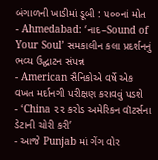બંગાળની ખાડીમાં ડૂબી : ૫૦૦નાં મોત
- Ahmedabad: ‘નાદ–Sound of Your Soul’ સમકાલીન કલા પ્રદર્શનનું ભવ્ય ઉદ્ઘાટન સંપન્ન
- American સૈનિકોએ વર્ષે એક વખત મર્દાનગી પરીક્ષણ કરાવવું પડશે
- ‘China ૨૨ કરોડ અમેરિકન વૉટર્સના ડેટાની ચોરી કરી’
- આજે Punjab માં ગેંગ વોર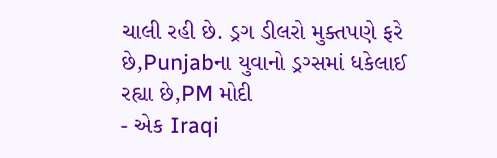ચાલી રહી છે. ડ્રગ ડીલરો મુક્તપણે ફરે છે,Punjabના યુવાનો ડ્રગ્સમાં ધકેલાઈ રહ્યા છે,PM મોદી
- એક Iraqi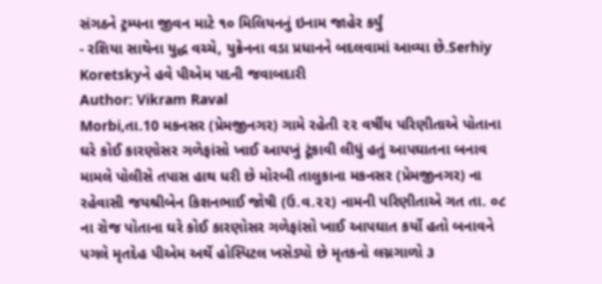સંગઠને ટ્રમ્પના જીવન માટે ૧૦ મિલિયનનું ઇનામ જાહેર કર્યું
- રશિયા સાથેના યુદ્ધ વચ્ચે, યુક્રેનના વડા પ્રધાનને બદલવામાં આવ્યા છે.Serhiy Koretskyને હવે પીએમ પદની જવાબદારી
Author: Vikram Raval
Morbi,તા.10 મકનસર (પ્રેમજીનગર) ગામે રહેતી ૨૨ વર્ષીય પરિણીતાએ પોતાના ઘરે કોઈ કારણોસર ગળેફાંસો ખાઈ આયખું ટૂંકાવી લીધું હતું આપઘાતના બનાવ મામલે પોલીસે તપાસ હાથ ધરી છે મોરબી તાલુકાના મકનસર (પ્રેમજીનગર) ના રહેવાસી જયશ્રીબેન કિશનભાઈ જોષી (ઉ.વ.૨૨) નામની પરિણીતાએ ગત તા. ૦૮ ના રોજ પોતાના ઘરે કોઈ કારણોસર ગળેફાંસો ખાઈ આપઘાત કર્યો હતો બનાવને પગલે મૃતદેહ પીએમ અર્થે હોસ્પિટલ ખસેડ્યો છે મૃતકનો લગ્નગાળો ૩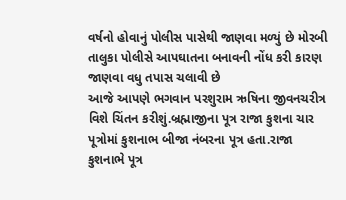વર્ષનો હોવાનું પોલીસ પાસેથી જાણવા મળ્યું છે મોરબી તાલુકા પોલીસે આપઘાતના બનાવની નોંધ કરી કારણ જાણવા વધુ તપાસ ચલાવી છે
આજે આપણે ભગવાન પરશુરામ ઋષિના જીવનચરીત્ર વિશે ચિંતન કરીશું.બ્રહ્માજીના પૂત્ર રાજા કુશના ચાર પૂત્રોમાં કુશનાભ બીજા નંબરના પૂત્ર હતા.રાજા કુશનાભે પૂત્ર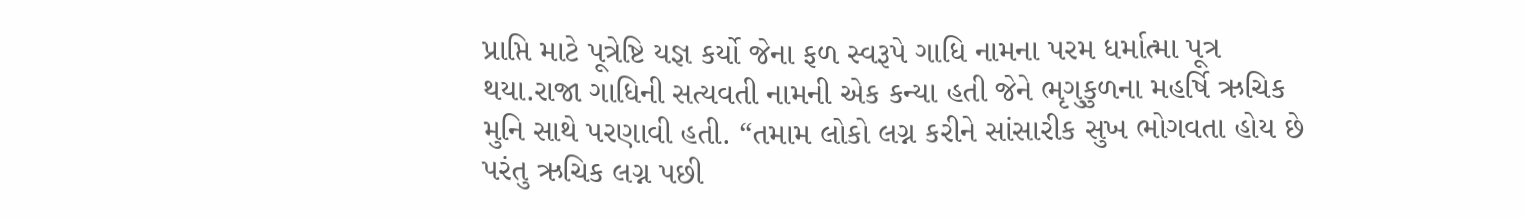પ્રાપ્તિ માટે પૂત્રેષ્ટિ યજ્ઞ કર્યો જેના ફળ સ્વરૂપે ગાધિ નામના પરમ ધર્માત્મા પૂત્ર થયા.રાજા ગાધિની સત્યવતી નામની એક કન્યા હતી જેને ભૃગુકુળના મહર્ષિ ઋચિક મુનિ સાથે પરણાવી હતી. “તમામ લોકો લગ્ન કરીને સાંસારીક સુખ ભોગવતા હોય છે પરંતુ ઋચિક લગ્ન પછી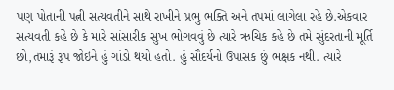પણ પોતાની પત્ની સત્યવતીને સાથે રાખીને પ્રભુ ભક્તિ અને તપમાં લાગેલા રહે છે.એકવાર સત્યવતી કહે છે કે મારે સાંસારીક સુખ ભોગવવું છે ત્યારે ઋચિક કહે છે તમે સુંદરતાની મૂર્તિ છો,તમારૂં રૂપ જોઇને હું ગાંડો થયો હતો. હું સૌદર્યનો ઉપાસક છું ભક્ષક નથી. ત્યારે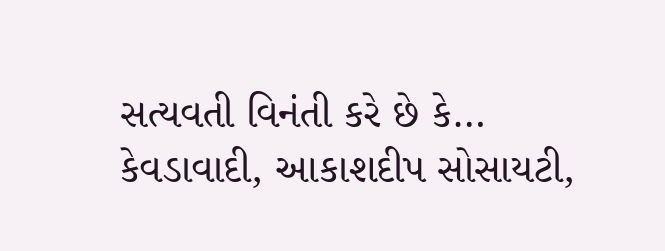સત્યવતી વિનંતી કરે છે કે…
કેવડાવાદી, આકાશદીપ સોસાયટી,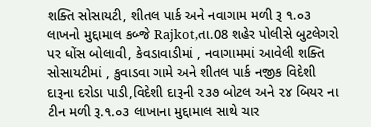શક્તિ સોસાયટી, શીતલ પાર્ક અને નવાગામ મળી રૂ ૧.૦૩ લાખનો મુદ્દામાલ કબ્જે Rajkot,તા.08 શહેર પોલીસે બુટલેગરો પર ધોંસ બોલાવી, કેવડાવાડીમાં , નવાગામમાં આવેલી શક્તિ સોસાયટીમાં , કુવાડવા ગામે અને શીતલ પાર્ક નજીક વિદેશી દારૂના દરોડા પાડી,વિદેશી દારૂની ૨૩૭ બોટલ અને ૨૪ બિયર ના ટીન મળી રૂ.૧.૦૩ લાખાના મુદ્દામાલ સાથે ચાર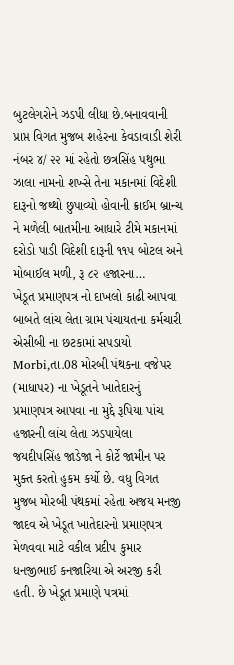બુટલેગરોને ઝડપી લીધા છે.બનાવવાની પ્રાપ્ત વિગત મુજબ શહેરના કેવડાવાડી શેરી નંબર ૪/ ૨૨ માં રહેતો છત્રસિંહ પથુભા ઝાલા નામનો શખ્સે તેના મકાનમાં વિદેશી દારૂનો જથ્થો છુપાવ્યો હોવાની ક્રાઈમ બ્રાન્ચ ને મળેલી બાતમીના આધારે ટીમે મકાનમાં દરોડો પાડી વિદેશી દારૂની ૧૧૫ બોટલ અને મોબાઈલ મળી, રૂ ૮૨ હજારના…
ખેડૂત પ્રમાણપત્ર નો દાખલો કાઢી આપવા બાબતે લાંચ લેતા ગ્રામ પંચાયતના કર્મચારી એસીબી ના છટકામાં સપડાયો Morbi,તા.08 મોરબી પંથકના વજેપર (માધાપર) ના ખેડૂતને ખાતેદારનું પ્રમાણપત્ર આપવા ના મુદ્દે રૂપિયા પાંચ હજારની લાંચ લેતા ઝડપાયેલા જયદીપસિંહ જાડેજા ને કોર્ટે જામીન પર મુક્ત કરતો હુકમ કર્યો છે. વધુ વિગત મુજબ મોરબી પંથકમાં રહેતા અજય મનજી જાદવ એ ખેડૂત ખાતેદારનો પ્રમાણપત્ર મેળવવા માટે વકીલ પ્રદીપ કુમાર ધનજીભાઈ કનજારિયા એ અરજી કરી હતી. છે ખેડૂત પ્રમાણે પત્રમાં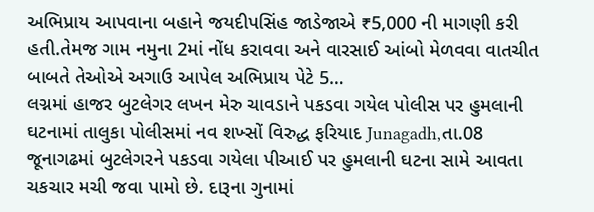અભિપ્રાય આપવાના બહાને જયદીપસિંહ જાડેજાએ ₹5,000 ની માગણી કરી હતી.તેમજ ગામ નમુના 2માં નોંધ કરાવવા અને વારસાઈ આંબો મેળવવા વાતચીત બાબતે તેઓએ અગાઉ આપેલ અભિપ્રાય પેટે 5…
લગ્નમાં હાજર બુટલેગર લખન મેરુ ચાવડાને પકડવા ગયેલ પોલીસ પર હુમલાની ઘટનામાં તાલુકા પોલીસમાં નવ શખ્સોં વિરુદ્ધ ફરિયાદ Junagadh,તા.08 જૂનાગઢમાં બુટલેગરને પકડવા ગયેલા પીઆઈ પર હુમલાની ઘટના સામે આવતા ચકચાર મચી જવા પામો છે. દારૂના ગુનામાં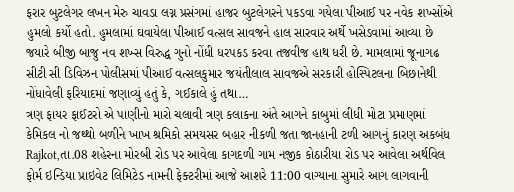ફરાર બુટલેગર લખન મેરુ ચાવડા લગ્ન પ્રસંગમાં હાજર બુટલેગરને પકડવા ગયેલા પીઆઈ પર નવેક શખ્સોંએ હુમલો કર્યો હતો. હુમલામાં ઘવાયેલા પીઆઈ વત્સલ સાવજને હાલ સારવાર અર્થે ખસેડવામાં આવ્યા છે જયારે બીજી બાજુ નવ શખ્સ વિરુદ્ધ ગુનો નોંધી ધરપકડ કરવા તજવીજ હાથ ધરી છે. મામલામાં જૂનાગઢ સીટી સી ડિવિઝન પોલીસમાં પીઆઈ વત્સલકુમાર જયંતીલાલ સાવજએ સરકારી હોસ્પિટલના બિછાનેથી નોંધાવેલી ફરિયાદમાં જણાવ્યું હતું કે, ગઈકાલે હું તથા…
ત્રણ ફાયર ફાઈટરો એ પાણીનો મારો ચલાવી ત્રણ કલાકના અંતે આગને કાબુમાં લીધી મોટા પ્રમાણમાં કેમિકલ નો જથ્થો બળીને ખાખ શ્રમિકો સમયસર બહાર નીકળી જતા જાનહાની ટળી આગનું કારણ અકબંધ Rajkot,તા.08 શહેરના મોરબી રોડ પર આવેલા કાગદળી ગામ નજીક કોઠારીયા રોડ પર આવેલા અર્થવિલ ફોર્મ ઇન્ડિયા પ્રાઇવેટ લિમિટેડ નામની ફેક્ટરીમાં આજે આશરે 11:00 વાગ્યાના સુમારે આગ લાગવાની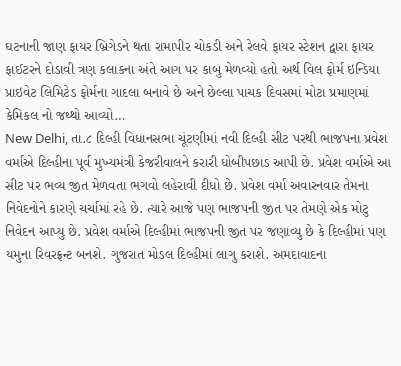ઘટનાની જાણ ફાયર બ્રિગેડને થતા રામાપીર ચોકડી અને રેલવે ફાયર સ્ટેશન દ્વારા ફાયર ફાઈટરને દોડાવી ત્રણ કલાકના અંતે આગ પર કાબુ મેળવ્યો હતો અર્થ વિલ ફોર્મ ઇન્ડિયા પ્રાઇવેટ લિમિટેડ ફોર્મના ગાદલા બનાવે છે અને છેલ્લા પાચક દિવસમાં મોટા પ્રમાણમાં કેમિકલ નો જથ્થો આવ્યો…
New Delhi, તા.૮ દિલ્હી વિધાનસભા ચૂંટણીમાં નવી દિલ્હી સીટ પરથી ભાજપના પ્રવેશ વર્માએ દિલ્હીના પૂર્વ મુખ્યમંત્રી કેજરીવાલને કરારી ધોબીપછાડ આપી છે. પ્રવેશ વર્માએ આ સીટ પર ભવ્ય જીત મેળવતા ભગવો લહેરાવી દીધો છે. પ્રવેશ વર્મા અવારનવાર તેમના નિવેદનોને કારણે ચર્ચામાં રહે છે. ત્યારે આજે પણ ભાજપની જીત પર તેમણે એક મોટુ નિવેદન આપ્યુ છે. પ્રવેશ વર્માએ દિલ્હીમાં ભાજપની જીત પર જણાવ્યુ છે કે દિલ્હીમાં પણ યમુના રિવરફ્રન્ટ બનશે. ગુજરાત મોડલ દિલ્હીમાં લાગુ કરાશે. અમદાવાદના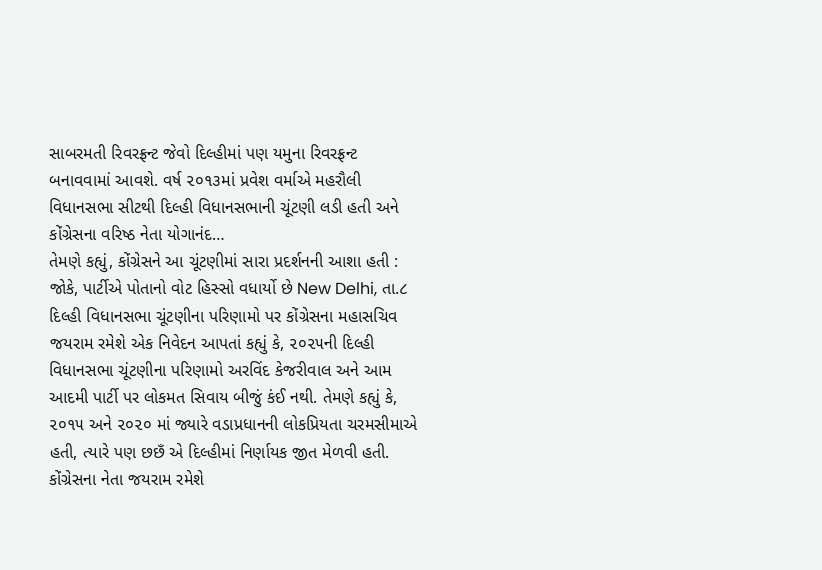સાબરમતી રિવરફ્રન્ટ જેવો દિલ્હીમાં પણ યમુના રિવરફ્રન્ટ બનાવવામાં આવશે. વર્ષ ૨૦૧૩માં પ્રવેશ વર્માએ મહરૌલી વિધાનસભા સીટથી દિલ્હી વિધાનસભાની ચૂંટણી લડી હતી અને કોંગ્રેસના વરિષ્ઠ નેતા યોગાનંદ…
તેમણે કહ્યું, કોંગ્રેસને આ ચૂંટણીમાં સારા પ્રદર્શનની આશા હતી : જોકે, પાર્ટીએ પોતાનો વોટ હિસ્સો વધાર્યો છે New Delhi, તા.૮ દિલ્હી વિધાનસભા ચૂંટણીના પરિણામો પર કોંગ્રેસના મહાસચિવ જયરામ રમેશે એક નિવેદન આપતાં કહ્યું કે, ૨૦૨૫ની દિલ્હી વિધાનસભા ચૂંટણીના પરિણામો અરવિંદ કેજરીવાલ અને આમ આદમી પાર્ટી પર લોકમત સિવાય બીજું કંઈ નથી. તેમણે કહ્યું કે, ૨૦૧૫ અને ૨૦૨૦ માં જ્યારે વડાપ્રધાનની લોકપ્રિયતા ચરમસીમાએ હતી, ત્યારે પણ છછઁ એ દિલ્હીમાં નિર્ણાયક જીત મેળવી હતી. કોંગ્રેસના નેતા જયરામ રમેશે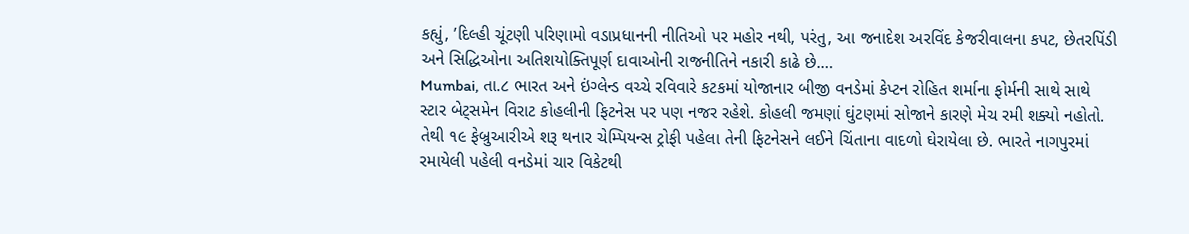કહ્યું, ’દિલ્હી ચૂંટણી પરિણામો વડાપ્રધાનની નીતિઓ પર મહોર નથી, પરંતુ, આ જનાદેશ અરવિંદ કેજરીવાલના કપટ, છેતરપિંડી અને સિદ્ધિઓના અતિશયોક્તિપૂર્ણ દાવાઓની રાજનીતિને નકારી કાઢે છે.…
Mumbai, તા.૮ ભારત અને ઇંગ્લેન્ડ વચ્ચે રવિવારે કટકમાં યોજાનાર બીજી વનડેમાં કેપ્ટન રોહિત શર્માના ફોર્મની સાથે સાથે સ્ટાર બેટ્સમેન વિરાટ કોહલીની ફિટનેસ પર પણ નજર રહેશે. કોહલી જમણાં ઘુંટણમાં સોજાને કારણે મેચ રમી શક્યો નહોતો. તેથી ૧૯ ફેબ્રુઆરીએ શરૂ થનાર ચેમ્પિયન્સ ટ્રોફી પહેલા તેની ફિટનેસને લઈને ચિંતાના વાદળો ઘેરાયેલા છે. ભારતે નાગપુરમાં રમાયેલી પહેલી વનડેમાં ચાર વિકેટથી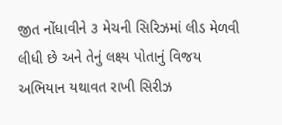જીત નોંધાવીને ૩ મેચની સિરિઝમાં લીડ મેળવી લીધી છે અને તેનું લક્ષ્ય પોતાનું વિજય અભિયાન યથાવત રાખી સિરીઝ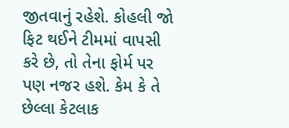જીતવાનું રહેશે. કોહલી જો ફિટ થઈને ટીમમાં વાપસી કરે છે, તો તેના ફોર્મ પર પણ નજર હશે. કેમ કે તે છેલ્લા કેટલાક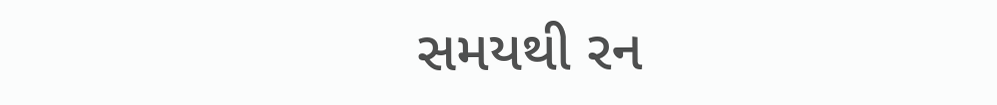સમયથી રન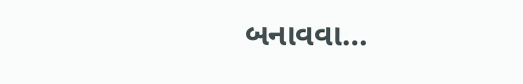બનાવવા…